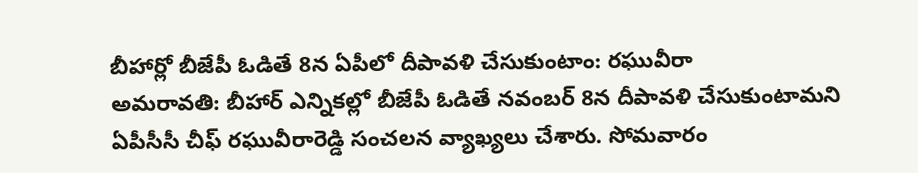బీహార్లో బీజేపీ ఓడితే 8న ఏపీలో దీపావళి చేసుకుంటాం: రఘువీరా
అమరావతి: బీహార్ ఎన్నికల్లో బీజేపీ ఓడితే నవంబర్ 8న దీపావళి చేసుకుంటామని ఏపీసీసీ చీఫ్ రఘువీరారెడ్డి సంచలన వ్యాఖ్యలు చేశారు. సోమవారం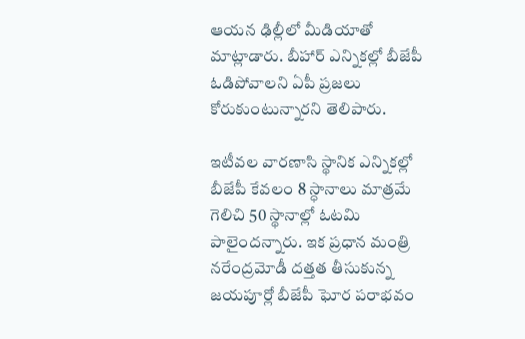ఆయన ఢిల్లీలో మీడియాతో మాట్లాడారు. బీహార్ ఎన్నికల్లో బీజేపీ ఓడిపోవాలని ఏపీ ప్రజలు కోరుకుంటున్నారని తెలిపారు.

ఇటీవల వారణాసి స్థానిక ఎన్నికల్లో బీజేపీ కేవలం 8 స్ధానాలు మాత్రమే గెలిచి 50 స్థానాల్లో ఓటమి పాలైందన్నారు. ఇక ప్రధాన మంత్రి నరేంద్రమోడీ దత్తత తీసుకున్న జయపూర్లో బీజేపీ ఘోర పరాభవం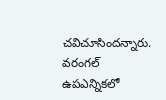చవిచూసిందన్నారు. వరంగల్ ఉపఎన్నికలో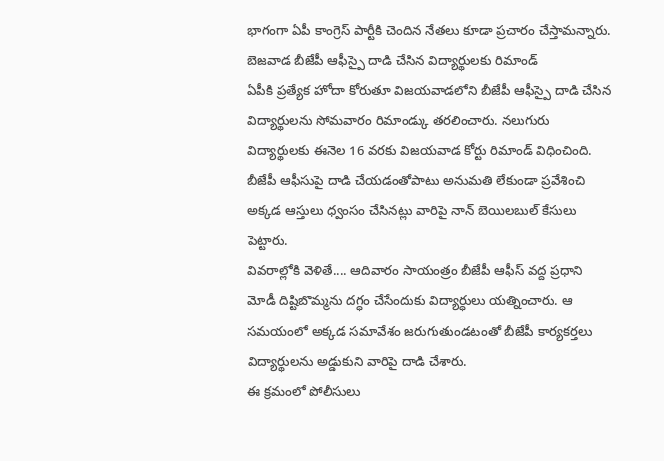భాగంగా ఏపీ కాంగ్రెస్ పార్టీకి చెందిన నేతలు కూడా ప్రచారం చేస్తామన్నారు.
బెజవాడ బీజేపీ ఆఫీస్పై దాడి చేసిన విద్యార్థులకు రిమాండ్
ఏపీకి ప్రత్యేక హోదా కోరుతూ విజయవాడలోని బీజేపీ ఆఫీస్పై దాడి చేసిన విద్యార్థులను సోమవారం రిమాండ్కు తరలించారు. నలుగురు విద్యార్థులకు ఈనెల 16 వరకు విజయవాడ కోర్టు రిమాండ్ విధించింది. బీజేపీ ఆఫీసుపై దాడి చేయడంతోపాటు అనుమతి లేకుండా ప్రవేశించి అక్కడ ఆస్తులు ధ్వంసం చేసినట్లు వారిపై నాన్ బెయిలబుల్ కేసులు పెట్టారు.
వివరాల్లోకి వెళితే.... ఆదివారం సాయంత్రం బీజేపీ ఆఫీస్ వద్ద ప్రధాని మోడీ దిష్టిబొమ్మను దగ్ధం చేసేందుకు విద్యార్ధులు యత్నించారు. ఆ సమయంలో అక్కడ సమావేశం జరుగుతుండటంతో బీజేపీ కార్యకర్తలు విద్యార్థులను అడ్డుకుని వారిపై దాడి చేశారు.
ఈ క్రమంలో పోలీసులు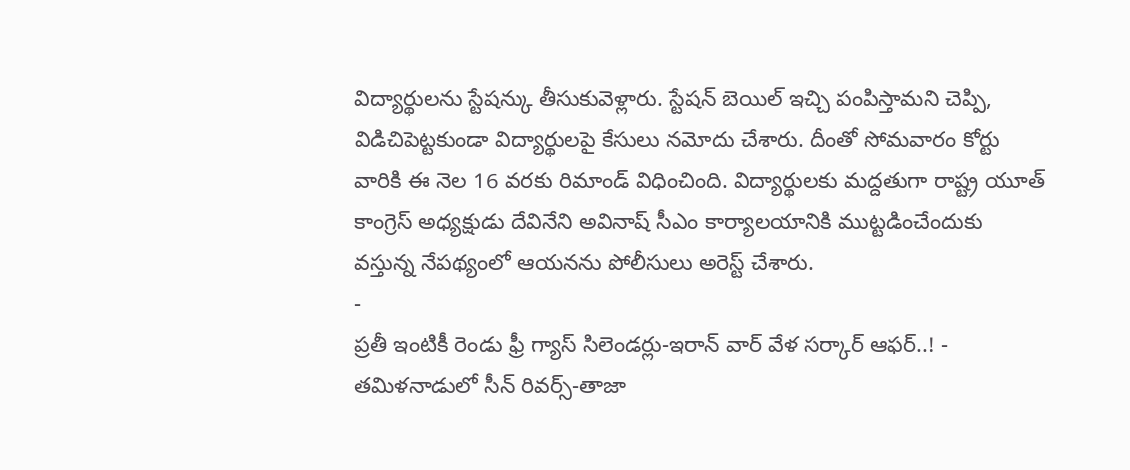విద్యార్థులను స్టేషన్కు తీసుకువెళ్లారు. స్టేషన్ బెయిల్ ఇచ్చి పంపిస్తామని చెప్పి, విడిచిపెట్టకుండా విద్యార్థులపై కేసులు నమోదు చేశారు. దీంతో సోమవారం కోర్టు వారికి ఈ నెల 16 వరకు రిమాండ్ విధించింది. విద్యార్థులకు మద్దతుగా రాష్ట్ర యూత్ కాంగ్రెస్ అధ్యక్షుడు దేవినేని అవినాష్ సీఎం కార్యాలయానికి ముట్టడించేందుకు వస్తున్న నేపథ్యంలో ఆయనను పోలీసులు అరెస్ట్ చేశారు.
-
ప్రతీ ఇంటికీ రెండు ఫ్రీ గ్యాస్ సిలెండర్లు-ఇరాన్ వార్ వేళ సర్కార్ ఆఫర్..! -
తమిళనాడులో సీన్ రివర్స్-తాజా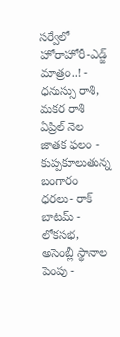సర్వేలో హోరాహోరీ-ఎడ్జ్ మాత్రం..! -
ధనుస్సు రాశి, మకర రాశి ఏప్రిల్ నెల జాతక ఫలం -
కుప్పకూలుతున్న బంగారం ధరలు- రాక్ బాటమ్ -
లోకసభ, అసెంబ్లీ స్థానాల పెంపు -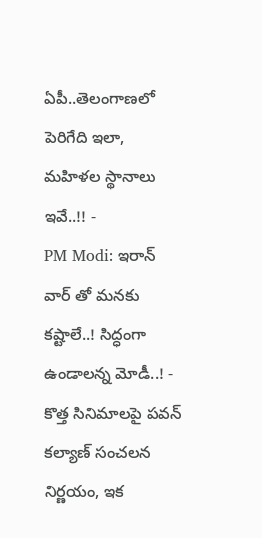ఏపీ..తెలంగాణలో పెరిగేది ఇలా, మహిళల స్థానాలు ఇవే..!! -
PM Modi: ఇరాన్ వార్ తో మనకు కష్టాలే..! సిద్ధంగా ఉండాలన్న మోడీ..! -
కొత్త సినిమాలపై పవన్ కల్యాణ్ సంచలన నిర్ణయం, ఇక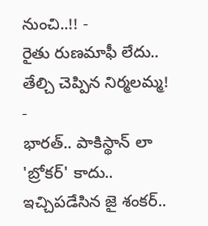నుంచి..!! -
రైతు రుణమాఫీ లేదు.. తేల్చి చెప్పిన నిర్మలమ్మ! -
భారత్.. పాకిస్థాన్ లా 'బ్రోకర్' కాదు.. ఇచ్చిపడేసిన జై శంకర్..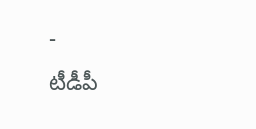-
టీడీపీ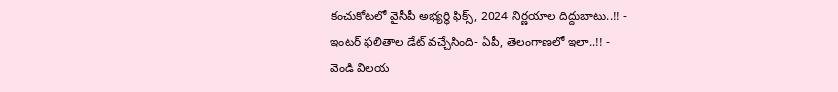కంచుకోటలో వైసీపీ అభ్యర్ధి ఫిక్స్, 2024 నిర్ణయాల దిద్దుబాటు..!! -
ఇంటర్ ఫలితాల డేట్ వచ్చేసింది- ఏపీ, తెలంగాణలో ఇలా..!! -
వెండి విలయ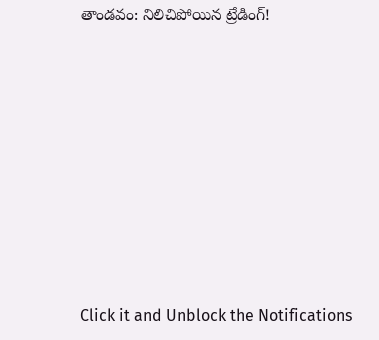తాండవం: నిలిచిపోయిన ట్రేడింగ్!












Click it and Unblock the Notifications